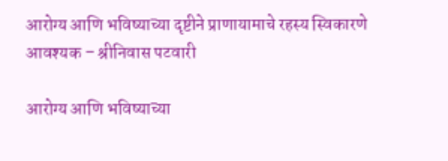आरोग्य आणि भविष्याच्या दृष्टीने प्राणायामाचे रहस्य स्विकारणे आवश्यक – श्रीनिवास पटवारी

आरोग्य आणि भविष्याच्या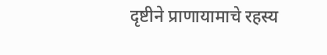दृष्टीने प्राणायामाचे रहस्य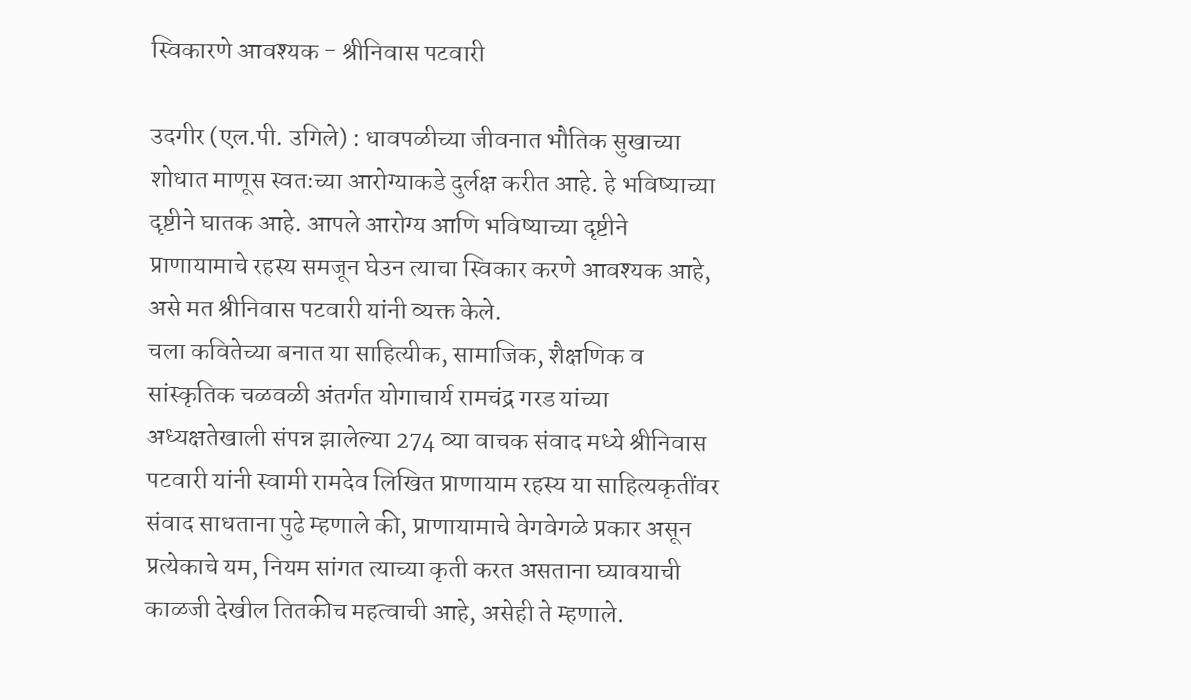स्विकारणे आवश्यक - श्रीनिवास पटवारी

उदगीर (एल.पी. उगिले) : धावपळीच्या जीवनात भौतिक सुखाच्या शोधात माणूस स्वतःच्या आरोग्याकडे दुर्लक्ष करीत आहे. हे भविष्याच्या दृष्टीने घातक आहे. आपले आरोग्य आणि भविष्याच्या दृष्टीने प्राणायामाचे रहस्य समजून घेउन त्याचा स्विकार करणे आवश्यक आहे, असे मत श्रीनिवास पटवारी यांनी व्यक्त केले.
चला कवितेच्या बनात या साहित्यीक, सामाजिक, शैक्षणिक व सांस्कृतिक चळवळी अंतर्गत योगाचार्य रामचंद्र गरड यांच्या अध्यक्षतेखाली संपन्न झालेल्या 274 व्या वाचक संवाद मध्ये श्रीनिवास पटवारी यांनी स्वामी रामदेव लिखित प्राणायाम रहस्य या साहित्यकृतींवर संवाद साधताना पुढे म्हणाले की, प्राणायामाचे वेगवेगळे प्रकार असून प्रत्येकाचे यम, नियम सांगत त्याच्या कृती करत असताना घ्यावयाची काळजी देखील तितकीच महत्वाची आहे, असेही ते म्हणाले.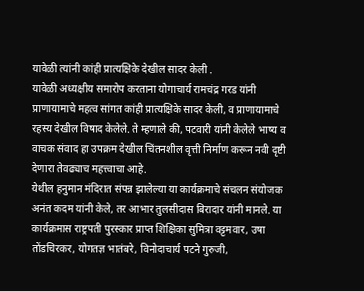यावेळी त्यांनी कांही प्रात्यक्षिके देखील सादर केली .
यावेळी अध्यक्षीय समारोप करताना योगाचार्य रामचंद्र गरड यांनी प्राणायामाचे महत्व सांगत कांही प्रात्यक्षिके सादर केली, व प्राणायामाचे रहस्य देखील विषाद केलेले. ते म्हणाले की, पटवारी यांनी केलेले भाष्य व वाचक संवाद हा उपक्रम देखील चिंतनशील वृत्ती निर्माण करून नवी दृष्टी देणारा तेवढ्याच महत्त्वाचा आहे.
येथील हनुमान मंदिरात संपन्न झालेल्या या कार्यक्रमाचे संचलन संयोजक अनंत कदम यांनी केले, तर आभार तुलसीदास बिरादार यांनी मानले. या कार्यक्रमास राष्ट्रपती पुरस्कार प्राप्त शिक्षिका सुमित्रा वट्टमवार, उषा तोंडचिरकर, योगतज्ञ भातंबरे, विनोदाचार्य पटने गुरुजी,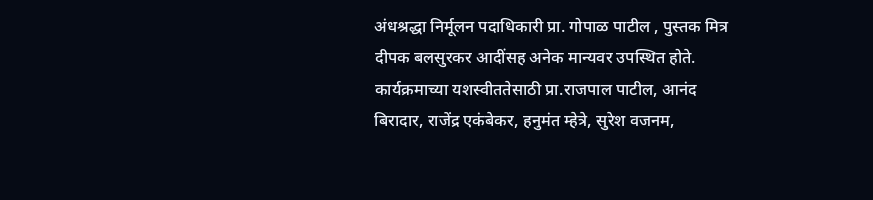अंधश्रद्धा निर्मूलन पदाधिकारी प्रा. गोपाळ पाटील , पुस्तक मित्र दीपक बलसुरकर आदींसह अनेक मान्यवर उपस्थित होते. कार्यक्रमाच्या यशस्वीततेसाठी प्रा.राजपाल पाटील, आनंद बिरादार, राजेंद्र एकंबेकर, हनुमंत म्हेत्रे, सुरेश वजनम,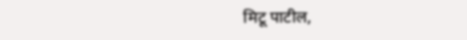मिटू पाटील,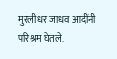मुरलीधर जाधव आदींनी परिश्रम घेतले.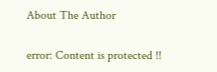About The Author

error: Content is protected !!